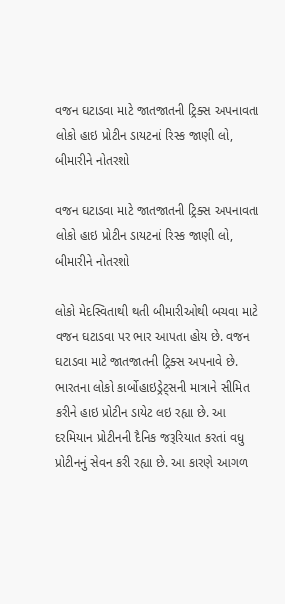વજન ઘટાડવા માટે જાતજાતની ટ્રિક્સ અપનાવતા લોકો હાઇ પ્રોટીન ડાયટનાં રિસ્ક જાણી લો, બીમારીને નોતરશો

વજન ઘટાડવા માટે જાતજાતની ટ્રિક્સ અપનાવતા લોકો હાઇ પ્રોટીન ડાયટનાં રિસ્ક જાણી લો, બીમારીને નોતરશો

લોકો મેદસ્વિતાથી થતી બીમારીઓથી બચવા માટે વજન ઘટાડવા પર ભાર આપતા હોય છે. વજન ઘટાડવા માટે જાતજાતની ટ્રિક્સ અપનાવે છે. ભારતના લોકો કાર્બોહાઇડ્રેટ્સની માત્રાને સીમિત કરીને હાઇ પ્રોટીન ડાયેટ લઇ રહ્યા છે. આ દરમિયાન પ્રોટીનની દૈનિક જરૂરિયાત કરતાં વધુ પ્રોટીનનું સેવન કરી રહ્યા છે. આ કારણે આગળ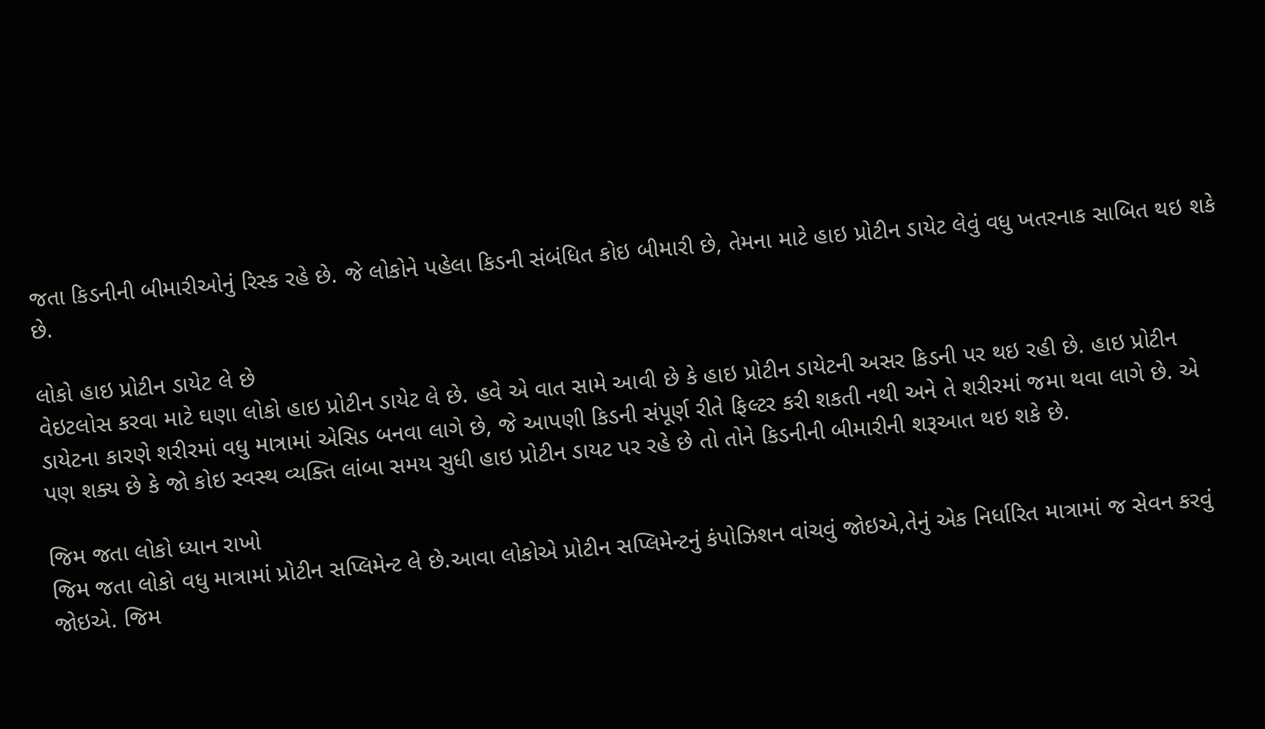જતા કિડનીની બીમારીઓનું રિસ્ક રહે છે. જે લોકોને પહેલા કિડની સંબંધિત કોઇ બીમારી છે, તેમના માટે હાઇ પ્રોટીન ડાયેટ લેવું વધુ ખતરનાક સાબિત થઇ શકે છે.

લોકો હાઇ પ્રોટીન ડાયેટ લે છે
વેઇટલોસ કરવા માટે ઘણા લોકો હાઇ પ્રોટીન ડાયેટ લે છે. હવે એ વાત સામે આવી છે કે હાઇ પ્રોટીન ડાયેટની અસર કિડની પર થઇ રહી છે. હાઇ પ્રોટીન ડાયેટના કારણે શરીરમાં વધુ માત્રામાં એસિડ બનવા લાગે છે, જે આપણી કિડની સંપૂર્ણ રીતે ફિલ્ટર કરી શકતી નથી અને તે શરીરમાં જમા થવા લાગે છે. એ પણ શક્ય છે કે જો કોઇ સ્વસ્થ વ્યક્તિ લાંબા સમય સુધી હાઇ પ્રોટીન ડાયટ પર રહે છે તો તોને કિડનીની બીમારીની શરૂઆત થઇ શકે છે.

જિમ જતા લોકો ધ્યાન રાખો
જિમ જતા લોકો વધુ માત્રામાં પ્રોટીન સપ્લિમેન્ટ લે છે.આવા લોકોએ પ્રોટીન સપ્લિમેન્ટનું કંપોઝિશન વાંચવું જોઇએ,તેનું એક નિર્ધારિત માત્રામાં જ સેવન કરવું જોઇએ. જિમ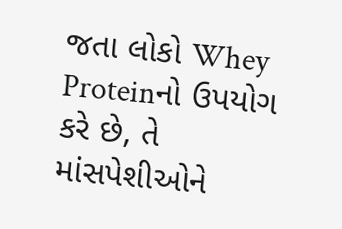જતા લોકો Whey Proteinનો ઉપયોગ કરે છે, તે માંસપેશીઓને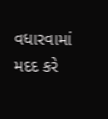વધારવામાં મદદ કરે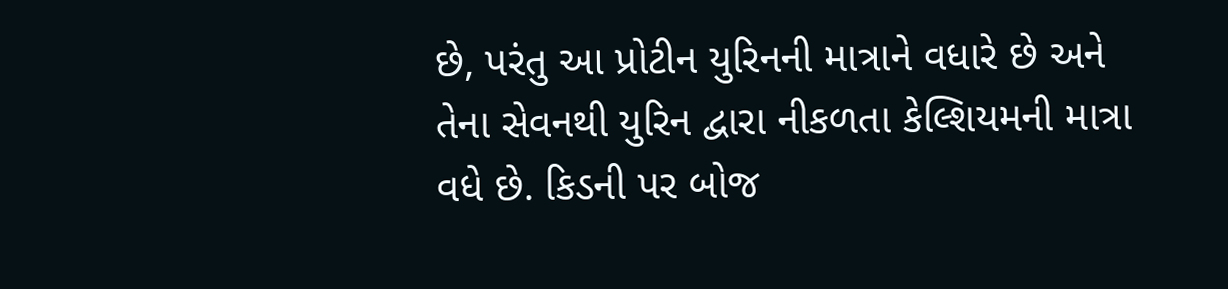છે, પરંતુ આ પ્રોટીન યુરિનની માત્રાને વધારે છે અને તેના સેવનથી યુરિન દ્વારા નીકળતા કેલ્શિયમની માત્રા વધે છે. કિડની પર બોજ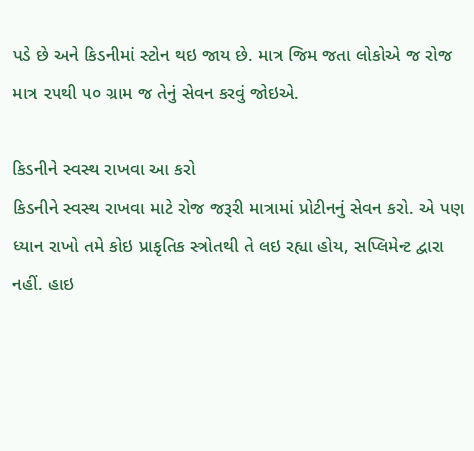પડે છે અને કિડનીમાં સ્ટોન થઇ જાય છે. માત્ર જિમ જતા લોકોએ જ રોજ માત્ર ૨૫થી ૫૦ ગ્રામ જ તેનું સેવન કરવું જોઇએ.

કિડનીને સ્વસ્થ રાખવા આ કરો
કિડનીને સ્વસ્થ રાખવા માટે રોજ જરૂરી માત્રામાં પ્રોટીનનું સેવન કરો. એ પણ ધ્યાન રાખો તમે કોઇ પ્રાકૃતિક સ્ત્રોતથી તે લઇ રહ્યા હોય, સપ્લિમેન્ટ દ્વારા નહીં. હાઇ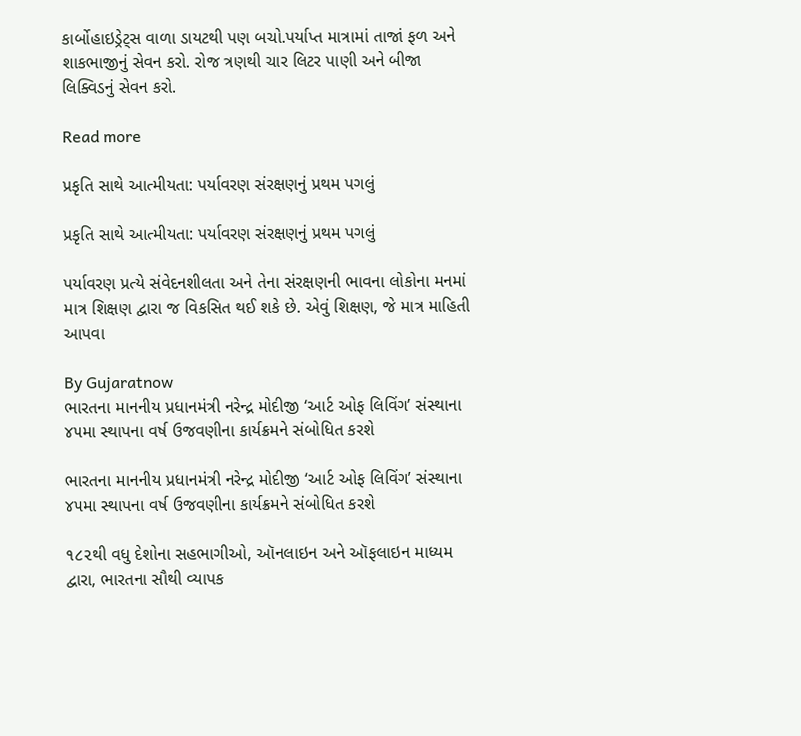કાર્બોહાઇડ્રેટ્સ વાળા ડાયટથી પણ બચો.પર્યાપ્ત માત્રામાં તાજાં ફળ અને શાકભાજીનું સેવન કરો. રોજ ત્રણથી ચાર લિટર પાણી અને બીજા લિક્વિડનું સેવન કરો.

Read more

પ્રકૃતિ સાથે આત્મીયતા: પર્યાવરણ સંરક્ષણનું પ્રથમ પગલું

પ્રકૃતિ સાથે આત્મીયતા: પર્યાવરણ સંરક્ષણનું પ્રથમ પગલું

પર્યાવરણ પ્રત્યે સંવેદનશીલતા અને તેના સંરક્ષણની ભાવના લોકોના મનમાં માત્ર શિક્ષણ દ્વારા જ વિકસિત થઈ શકે છે. એવું શિક્ષણ, જે માત્ર માહિતી આપવા

By Gujaratnow
ભારતના માનનીય પ્રધાનમંત્રી નરેન્દ્ર મોદીજી ‘આર્ટ ઓફ લિવિંગ’ સંસ્થાના ૪૫મા સ્થાપના વર્ષ ઉજવણીના કાર્યક્રમને સંબોધિત કરશે

ભારતના માનનીય પ્રધાનમંત્રી નરેન્દ્ર મોદીજી ‘આર્ટ ઓફ લિવિંગ’ સંસ્થાના ૪૫મા સ્થાપના વર્ષ ઉજવણીના કાર્યક્રમને સંબોધિત કરશે

૧૮૨થી વધુ દેશોના સહભાગીઓ, ઑનલાઇન અને ઑફલાઇન માધ્યમ દ્વારા, ભારતના સૌથી વ્યાપક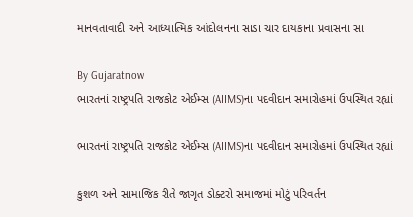માનવતાવાદી અને આધ્યાત્મિક આંદોલનના સાડા ચાર દાયકાના પ્રવાસના સા

By Gujaratnow
ભારતનાં રાષ્ટ્રપતિ રાજકોટ એઈમ્સ (AIIMS)ના પદવીદાન સમારોહમાં ઉપસ્થિત રહ્યાં

ભારતનાં રાષ્ટ્રપતિ રાજકોટ એઈમ્સ (AIIMS)ના પદવીદાન સમારોહમાં ઉપસ્થિત રહ્યાં

કુશળ અને સામાજિક રીતે જાગૃત ડોક્ટરો સમાજમાં મોટું પરિવર્તન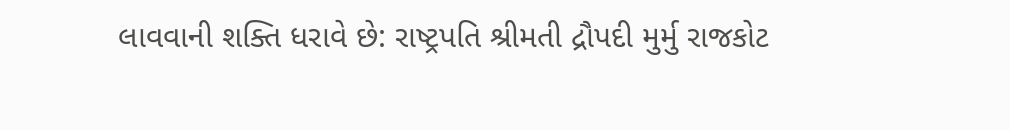લાવવાની શક્તિ ધરાવે છે: રાષ્ટ્રપતિ શ્રીમતી દ્રૌપદી મુર્મુ રાજકોટ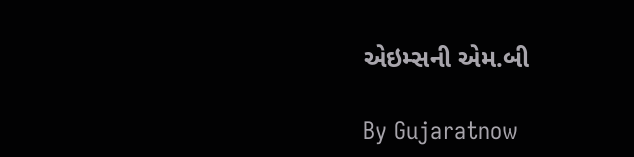એઇમ્સની એમ.બી

By Gujaratnow